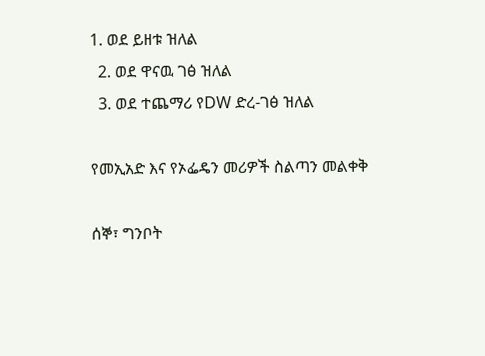1. ወደ ይዘቱ ዝለል
  2. ወደ ዋናዉ ገፅ ዝለል
  3. ወደ ተጨማሪ የDW ድረ-ገፅ ዝለል

የመኢአድ እና የኦፌዴን መሪዎች ስልጣን መልቀቅ

ሰኞ፣ ግንቦት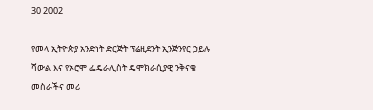30 2002

የመላ ኢትዮጵያ አንድነት ድርጅት ፕሬዚደንት ኢንጅንየር ኃይሉ ሻውል እና የኦሮሞ ፌዴራሊስት ዴሞክራሲያዊ ንቅናቄ መስራችና መሪ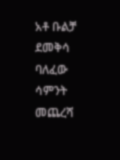አቶ ቡልቻ ደመቅሳ ባለፈው ሳምንት መጨረሻ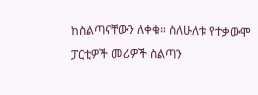ከስልጣናቸውን ለቀቁ። ስለሁለቱ የተቃውሞ ፓርቲዎች መሪዎች ስልጣን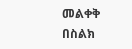መልቀቅ በስልክ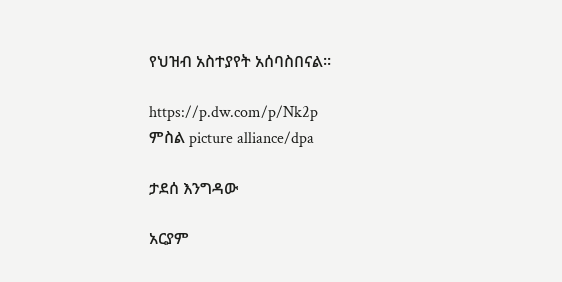የህዝብ አስተያየት አሰባስበናል።

https://p.dw.com/p/Nk2p
ምስል picture alliance/dpa

ታደሰ እንግዳው

አርያም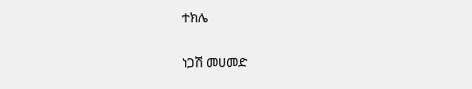ተክሌ

ነጋሽ መሀመድ